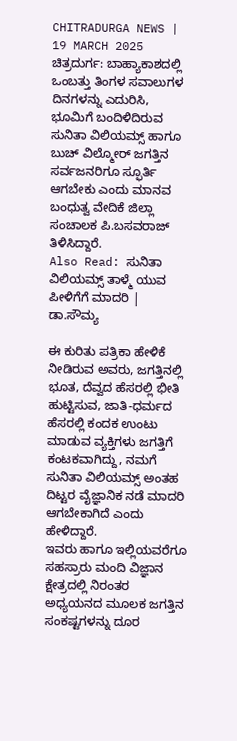CHITRADURGA NEWS | 19 MARCH 2025
ಚಿತ್ರದುರ್ಗ: ಬಾಹ್ಯಾಕಾಶದಲ್ಲಿ ಒಂಬತ್ತು ತಿಂಗಳ ಸವಾಲುಗಳ ದಿನಗಳನ್ನು ಎದುರಿಸಿ, ಭೂಮಿಗೆ ಬಂದಿಳಿದಿರುವ ಸುನಿತಾ ವಿಲಿಯಮ್ಸ್ ಹಾಗೂ ಬುಚ್ ವಿಲ್ಮೋರ್ ಜಗತ್ತಿನ ಸರ್ವಜನರಿಗೂ ಸ್ಫೂರ್ತಿ ಆಗಬೇಕು ಎಂದು ಮಾನವ ಬಂಧುತ್ವ ವೇದಿಕೆ ಜಿಲ್ಲಾ ಸಂಚಾಲಕ ಪಿ.ಬಸವರಾಜ್ ತಿಳಿಸಿದ್ದಾರೆ.
Also Read: ಸುನಿತಾ ವಿಲಿಯಮ್ಸ್ ತಾಳ್ಮೆ ಯುವ ಪೀಳಿಗೆಗೆ ಮಾದರಿ | ಡಾ.ಸೌಮ್ಯ

ಈ ಕುರಿತು ಪತ್ರಿಕಾ ಹೇಳಿಕೆ ನೀಡಿರುವ ಅವರು, ಜಗತ್ತಿನಲ್ಲಿ ಭೂತ, ದೆವ್ವದ ಹೆಸರಲ್ಲಿ ಭೀತಿ ಹುಟ್ಟಿಸುವ, ಜಾತಿ-ಧರ್ಮದ ಹೆಸರಲ್ಲಿ ಕಂದಕ ಉಂಟು ಮಾಡುವ ವ್ಯಕ್ತಿಗಳು ಜಗತ್ತಿಗೆ ಕಂಟಕವಾಗಿದ್ದು, ನಮಗೆ ಸುನಿತಾ ವಿಲಿಯಮ್ಸ್ ಅಂತಹ ದಿಟ್ಟರ ವೈಜ್ಞಾನಿಕ ನಡೆ ಮಾದರಿ ಆಗಬೇಕಾಗಿದೆ ಎಂದು ಹೇಳಿದ್ದಾರೆ.
ಇವರು ಹಾಗೂ ಇಲ್ಲಿಯವರೆಗೂ ಸಹಸ್ರಾರು ಮಂದಿ ವಿಜ್ಞಾನ ಕ್ಷೇತ್ರದಲ್ಲಿ ನಿರಂತರ ಅಧ್ಯಯನದ ಮೂಲಕ ಜಗತ್ತಿನ ಸಂಕಷ್ಟಗಳನ್ನು ದೂರ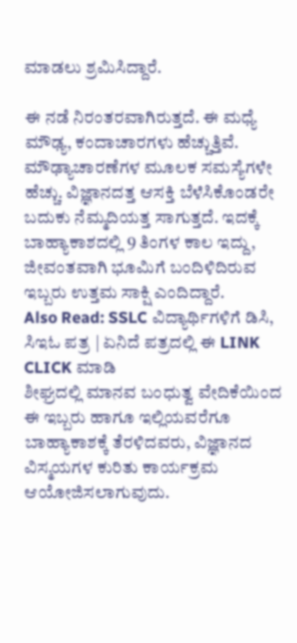ಮಾಡಲು ಶ್ರಮಿಸಿದ್ದಾರೆ.

ಈ ನಡೆ ನಿರಂತರವಾಗಿರುತ್ತದೆ. ಈ ಮಧ್ಯೆ ಮೌಢ್ಯ, ಕಂದಾಚಾರಗಳು ಹೆಚ್ಚುತ್ತಿವೆ. ಮೌಢ್ಯಾಚಾರಣೆಗಳ ಮೂಲಕ ಸಮಸ್ಯೆಗಳೇ ಹೆಚ್ಚು. ವಿಜ್ಞಾನದತ್ತ ಆಸಕ್ತಿ ಬೆಳೆಸಿಕೊಂಡರೇ ಬದುಕು ನೆಮ್ಮದಿಯತ್ತ ಸಾಗುತ್ತದೆ. ಇದಕ್ಕೆ ಬಾಹ್ಯಾಕಾಶದಲ್ಲಿ 9 ತಿಂಗಳ ಕಾಲ ಇದ್ದು, ಜೀವಂತವಾಗಿ ಭೂಮಿಗೆ ಬಂದಿಳಿದಿರುವ ಇಬ್ಬರು ಉತ್ತಮ ಸಾಕ್ಷಿ ಎಂದಿದ್ದಾರೆ.
Also Read: SSLC ವಿದ್ಯಾರ್ಥಿಗಳಿಗೆ ಡಿಸಿ, ಸಿಇಓ ಪತ್ರ | ಏನಿದೆ ಪತ್ರದಲ್ಲಿ ಈ LINK CLICK ಮಾಡಿ
ಶೀಘ್ರದಲ್ಲಿ ಮಾನವ ಬಂಧುತ್ವ ವೇದಿಕೆಯಿಂದ ಈ ಇಬ್ಬರು ಹಾಗೂ ಇಲ್ಲಿಯವರೆಗೂ ಬಾಹ್ಯಾಕಾಶಕ್ಕೆ ತೆರಳಿದವರು, ವಿಜ್ಞಾನದ ವಿಸ್ಮಯಗಳ ಕುರಿತು ಕಾರ್ಯಕ್ರಮ ಆಯೋಜಿಸಲಾಗುವುದು.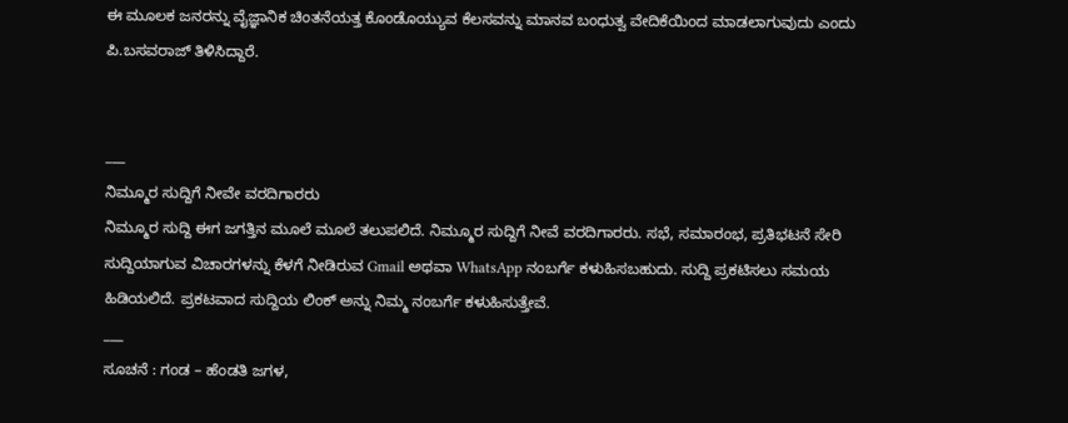ಈ ಮೂಲಕ ಜನರನ್ನು ವೈಜ್ಞಾನಿಕ ಚಿಂತನೆಯತ್ತ ಕೊಂಡೊಯ್ಯುವ ಕೆಲಸವನ್ನು ಮಾನವ ಬಂಧುತ್ವ ವೇದಿಕೆಯಿಂದ ಮಾಡಲಾಗುವುದು ಎಂದು ಪಿ.ಬಸವರಾಜ್ ತಿಳಿಸಿದ್ದಾರೆ.


___
ನಿಮ್ಮೂರ ಸುದ್ದಿಗೆ ನೀವೇ ವರದಿಗಾರರು
ನಿಮ್ಮೂರ ಸುದ್ದಿ ಈಗ ಜಗತ್ತಿನ ಮೂಲೆ ಮೂಲೆ ತಲುಪಲಿದೆ. ನಿಮ್ಮೂರ ಸುದ್ದಿಗೆ ನೀವೆ ವರದಿಗಾರರು. ಸಭೆ, ಸಮಾರಂಭ, ಪ್ರತಿಭಟನೆ ಸೇರಿ ಸುದ್ದಿಯಾಗುವ ವಿಚಾರಗಳನ್ನು ಕೆಳಗೆ ನೀಡಿರುವ Gmail ಅಥವಾ WhatsApp ನಂಬರ್ಗೆ ಕಳುಹಿಸಬಹುದು. ಸುದ್ದಿ ಪ್ರಕಟಿಸಲು ಸಮಯ ಹಿಡಿಯಲಿದೆ. ಪ್ರಕಟವಾದ ಸುದ್ದಿಯ ಲಿಂಕ್ ಅನ್ನು ನಿಮ್ಮ ನಂಬರ್ಗೆ ಕಳುಹಿಸುತ್ತೇವೆ.
___
ಸೂಚನೆ : ಗಂಡ – ಹೆಂಡತಿ ಜಗಳ,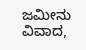ಜಮೀನು ವಿವಾದ,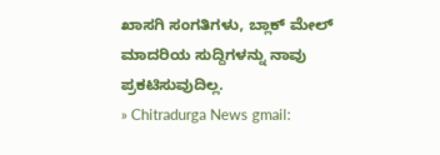ಖಾಸಗಿ ಸಂಗತಿಗಳು, ಬ್ಲಾಕ್ ಮೇಲ್ ಮಾದರಿಯ ಸುದ್ದಿಗಳನ್ನು ನಾವು ಪ್ರಕಟಿಸುವುದಿಲ್ಲ.
» Chitradurga News gmail: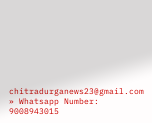chitradurganews23@gmail.com
» Whatsapp Number: 9008943015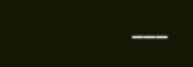___